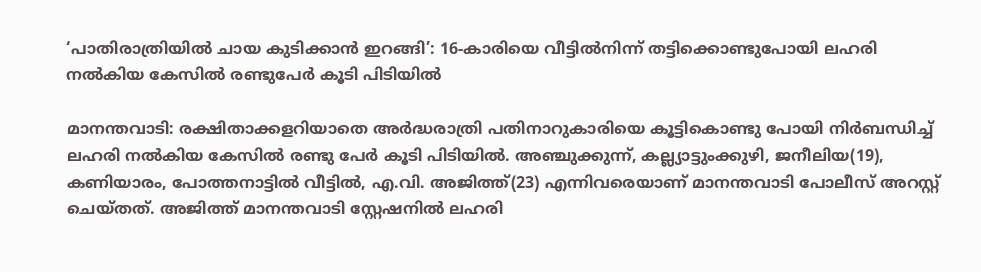‘പാതിരാത്രിയിൽ ചായ കുടിക്കാൻ ഇറങ്ങി’: 16-കാരിയെ വീട്ടിൽനിന്ന് തട്ടിക്കൊണ്ടുപോയി ലഹരി നൽകിയ കേസിൽ രണ്ടുപേർ കൂടി പിടിയിൽ

മാനന്തവാടി: രക്ഷിതാക്കളറിയാതെ അർദ്ധരാത്രി പതിനാറുകാരിയെ കൂട്ടികൊണ്ടു പോയി നിർബന്ധിച്ച് ലഹരി നൽകിയ കേസിൽ രണ്ടു പേർ കൂടി പിടിയിൽ. അഞ്ചുക്കുന്ന്, കല്ല്യാട്ടുംക്കുഴി, ജനീലിയ(19), കണിയാരം, പോത്തനാട്ടിൽ വീട്ടിൽ, എ.വി. അജിത്ത്(23) എന്നിവരെയാണ് മാനന്തവാടി പോലീസ് അറസ്റ്റ് ചെയ്തത്. അജിത്ത് മാനന്തവാടി സ്റ്റേഷനിൽ ലഹരി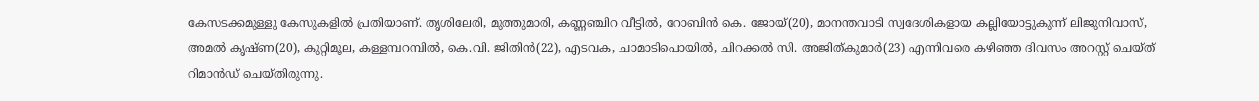കേസടക്കമുള്ളു കേസുകളിൽ പ്രതിയാണ്. തൃശിലേരി, മുത്തുമാരി, കണ്ണഞ്ചിറ വീട്ടിൽ, റോബിൻ കെ. ജോയ്(20), മാനന്തവാടി സ്വദേശികളായ കല്ലിയോട്ടുകുന്ന് ലിജുനിവാസ്, അമൽ കൃഷ്ണ(20), കുറ്റിമൂല, കള്ളമ്പറമ്പിൽ, കെ.വി. ജിതിൻ(22), എടവക, ചാമാടിപൊയിൽ, ചിറക്കൽ സി. അജിത്കുമാർ(23) എന്നിവരെ കഴിഞ്ഞ ദിവസം അറസ്റ്റ് ചെയ്ത് റിമാൻഡ് ചെയ്തിരുന്നു.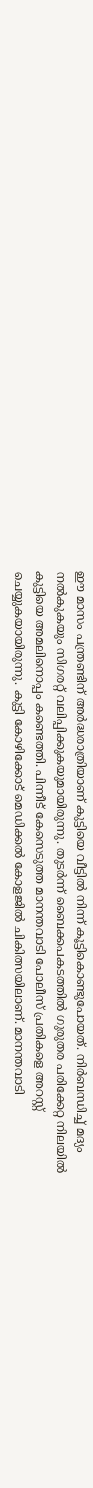ഈ മാസം പന്ത്രണ്ടിന് അർദ്ധരാത്രിയാണ് കുട്ടിയെ വീട്ടിൽ നിന്ന് കൂട്ടികൊണ്ടുപോയത്. നിർബന്ധിച്ച് മദ്യം നൽകുകയും സിഗരറ്റ് വലിപ്പിക്കുകയുമായിരുന്നു. തുടർന്ന് ബൈക്കപകടത്തിൽ ഗുരുതര പരിക്കേറ്റ നിലയിൽ കുട്ടിയെ അമലിനൊപ്പം കണ്ടെത്തി. പിന്നീട് കേസെടുത്ത മാനന്തവാടി പോലീസ് പ്രതികളെ അറസ്റ്റ് ചെയ്യുകയായിരുന്നു. കുട്ടി കോഴിക്കോട് മെഡിക്കൽ കോളജിൽ ചികിത്സയിലാണ്. മാനന്തവാടി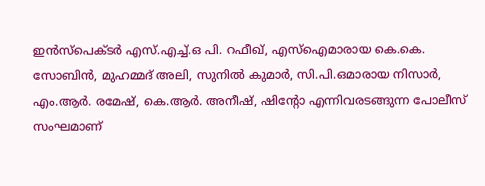ഇൻസ്‌പെക്ടർ എസ്.എച്ച്.ഒ പി. റഫീഖ്, എസ്‌ഐമാരായ കെ.കെ. സോബിൻ, മുഹമ്മദ് അലി, സുനിൽ കുമാർ, സി.പി.ഒമാരായ നിസാർ, എം.ആർ. രമേഷ്, കെ.ആർ. അനീഷ്, ഷിന്റോ എന്നിവരടങ്ങുന്ന പോലീസ് സംഘമാണ്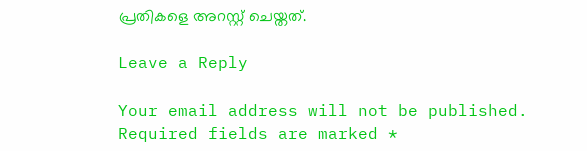പ്രതികളെ അറസ്റ്റ് ചെയ്തത്.

Leave a Reply

Your email address will not be published. Required fields are marked *